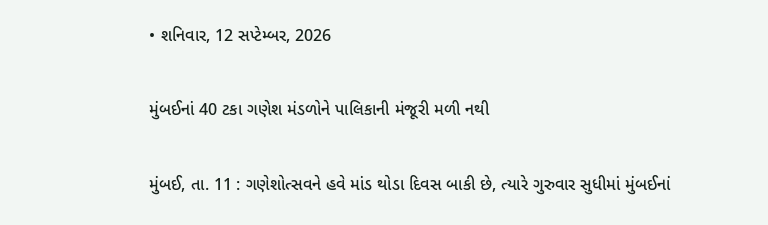• શનિવાર, 12 સપ્ટેમ્બર, 2026

મુંબઈનાં 40 ટકા ગણેશ મંડળોને પાલિકાની મંજૂરી મળી નથી

મુંબઈ, તા. 11 : ગણેશોત્સવને હવે માંડ થોડા દિવસ બાકી છે, ત્યારે ગુરુવાર સુધીમાં મુંબઈનાં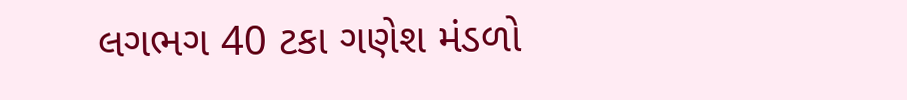લગભગ 40 ટકા ગણેશ મંડળો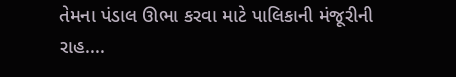તેમના પંડાલ ઊભા કરવા માટે પાલિકાની મંજૂરીની રાહ....